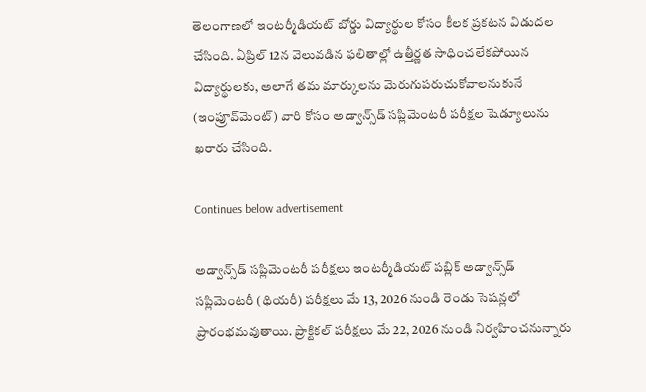తెలంగాణలో ఇంటర్మీడియట్ బోర్డు విద్యార్థుల కోసం కీలక ప్రకటన విడుదల చేసింది. ఏప్రిల్ 12న వెలువడిన ఫలితాల్లో ఉత్తీర్ణత సాధించలేకపోయిన విద్యార్థులకు, అలాగే తమ మార్కులను మెరుగుపరుచుకోవాలనుకునే (ఇంప్రూవ్‌మెంట్) వారి కోసం అడ్వాన్స్‌డ్ సప్లిమెంటరీ పరీక్షల షెడ్యూలును ఖరారు చేసింది.

Continues below advertisement

అడ్వాన్స్‌డ్ సప్లిమెంటరీ పరీక్షలు ఇంటర్మీడియట్ పబ్లిక్ అడ్వాన్స్‌డ్ సప్లిమెంటరీ (థియరీ) పరీక్షలు మే 13, 2026 నుండి రెండు సెషన్లలో ప్రారంభమవుతాయి. ప్రాక్టికల్ పరీక్షలు మే 22, 2026 నుండి నిర్వహించనున్నారు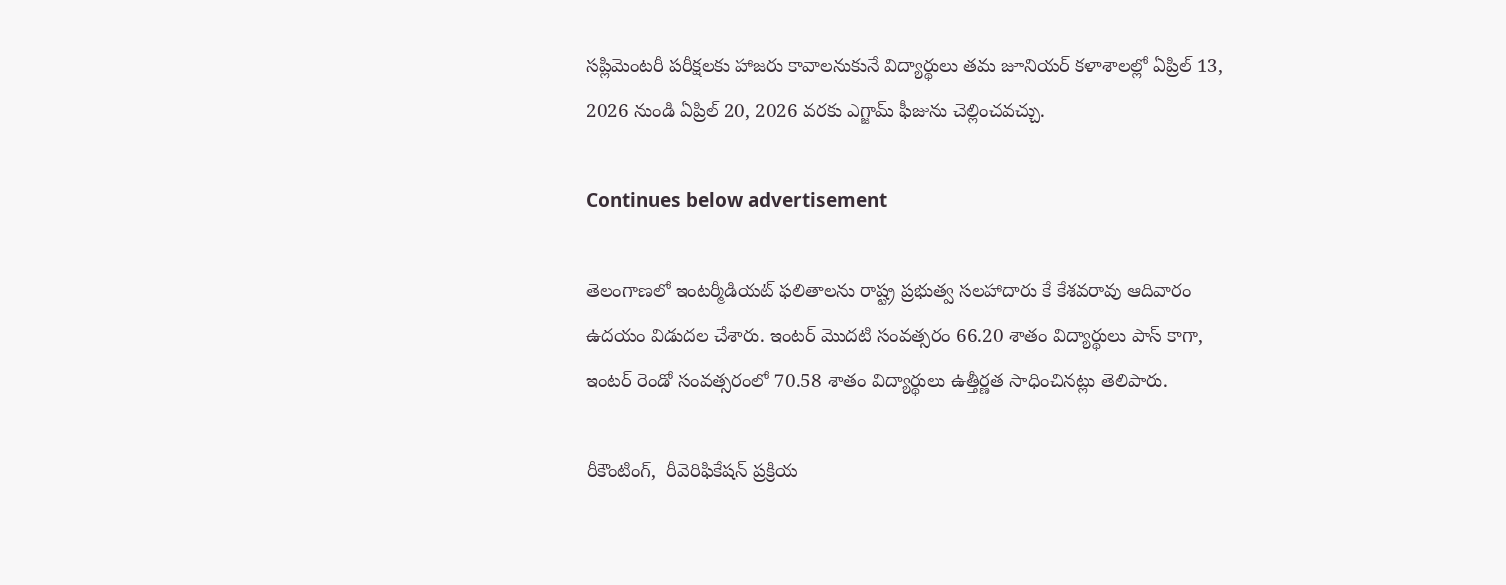సప్లిమెంటరీ పరీక్షలకు హాజరు కావాలనుకునే విద్యార్థులు తమ జూనియర్ కళాశాలల్లో ఏప్రిల్ 13, 2026 నుండి ఏప్రిల్ 20, 2026 వరకు ఎగ్జామ్ ఫీజును చెల్లించవచ్చు.

Continues below advertisement

తెలంగాణలో ఇంటర్మీడియట్‌ ఫలితాలను రాష్ట్ర ప్రభుత్వ సలహాదారు కే కేశవరావు ఆదివారం ఉదయం విడుదల చేశారు. ఇంటర్‌ మొదటి సంవత్సరం 66.20 శాతం విద్యార్థులు పాస్ కాగా, ఇంటర్‌ రెండో సంవత్సరంలో 70.58 శాతం విద్యార్థులు ఉత్తీర్ణత సాధించినట్లు తెలిపారు.

రీకౌంటింగ్,  రీవెరిఫికేషన్ ప్రక్రియ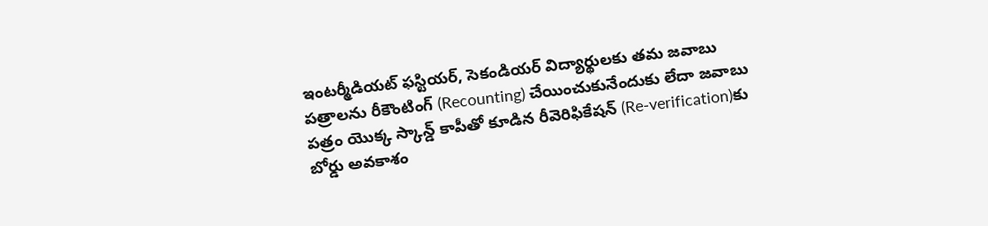ఇంటర్మీడియట్ ఫస్టియర్, సెకండియర్ విద్యార్థులకు తమ జవాబు పత్రాలను రీకౌంటింగ్ (Recounting) చేయించుకునేందుకు లేదా జవాబు పత్రం యొక్క స్కాన్డ్ కాపీతో కూడిన రీవెరిఫికేషన్ (Re-verification)కు బోర్డు అవకాశం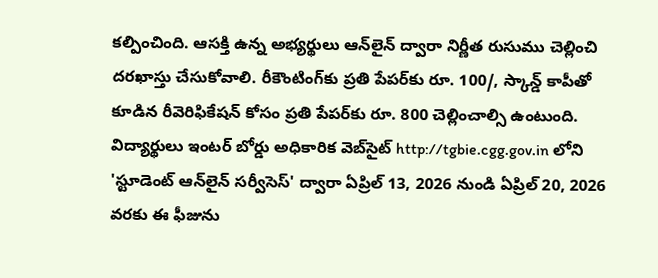కల్పించింది. ఆసక్తి ఉన్న అభ్యర్థులు ఆన్‌లైన్ ద్వారా నిర్ణీత రుసుము చెల్లించి దరఖాస్తు చేసుకోవాలి. రీకౌంటింగ్‌కు ప్రతి పేపర్‌కు రూ. 100/, స్కాన్డ్ కాపీతో కూడిన రీవెరిఫికేషన్ కోసం ప్రతి పేపర్‌కు రూ. 800 చెల్లించాల్సి ఉంటుంది. విద్యార్థులు ఇంటర్ బోర్డు అధికారిక వెబ్‌సైట్ http://tgbie.cgg.gov.in లోని 'స్టూడెంట్ ఆన్‌లైన్ సర్వీసెస్' ద్వారా ఏప్రిల్ 13, 2026 నుండి ఏప్రిల్ 20, 2026 వరకు ఈ ఫీజును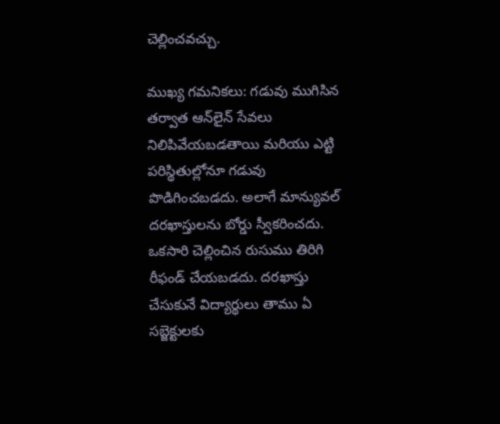చెల్లించవచ్చు.

ముఖ్య గమనికలు: గడువు ముగిసిన తర్వాత ఆన్‌లైన్ సేవలు నిలిపివేయబడతాయి మరియు ఎట్టి పరిస్థితుల్లోనూ గడువు పొడిగించబడదు. అలాగే మాన్యువల్ దరఖాస్తులను బోర్డు స్వీకరించదు. ఒకసారి చెల్లించిన రుసుము తిరిగి రీఫండ్ చేయబడదు. దరఖాస్తు చేసుకునే విద్యార్థులు తాము ఏ సబ్జెక్టులకు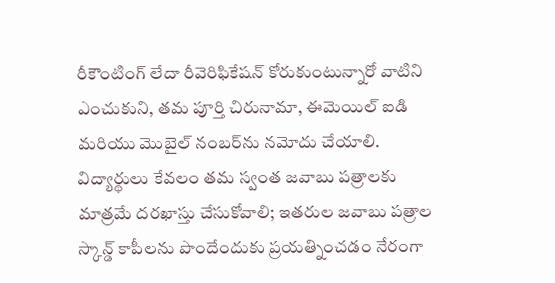రీకౌంటింగ్ లేదా రీవెరిఫికేషన్ కోరుకుంటున్నారో వాటిని ఎంచుకుని, తమ పూర్తి చిరునామా, ఈమెయిల్ ఐడి మరియు మొబైల్ నంబర్‌ను నమోదు చేయాలి. విద్యార్థులు కేవలం తమ స్వంత జవాబు పత్రాలకు మాత్రమే దరఖాస్తు చేసుకోవాలి; ఇతరుల జవాబు పత్రాల స్కాన్డ్ కాపీలను పొందేందుకు ప్రయత్నించడం నేరంగా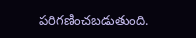పరిగణించబడుతుంది.